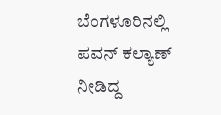ಬೆಂಗಳೂರಿನಲ್ಲಿ ಪವನ್ ಕಲ್ಯಾಣ್ ನೀಡಿದ್ದ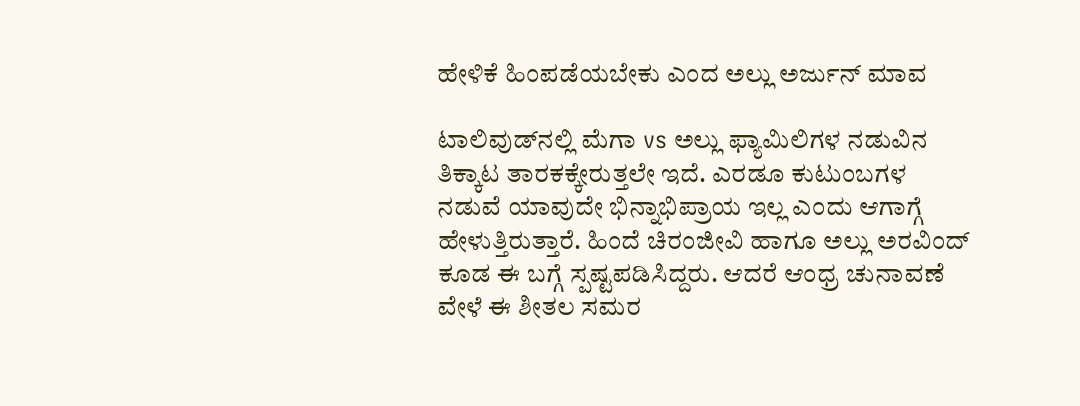ಹೇಳಿಕೆ ಹಿಂಪಡೆಯಬೇಕು ಎಂದ ಅಲ್ಲು ಅರ್ಜುನ್ ಮಾವ

ಟಾಲಿವುಡ್‌ನಲ್ಲಿ ಮೆಗಾ vs ಅಲ್ಲು ಫ್ಯಾಮಿಲಿಗಳ ನಡುವಿನ ತಿಕ್ಕಾಟ ತಾರಕಕ್ಕೇರುತ್ತಲೇ ಇದೆ. ಎರಡೂ ಕುಟುಂಬಗಳ ನಡುವೆ ಯಾವುದೇ ಭಿನ್ನಾಭಿಪ್ರಾಯ ಇಲ್ಲ ಎಂದು ಆಗಾಗ್ಗೆ ಹೇಳುತ್ತಿರುತ್ತಾರೆ. ಹಿಂದೆ ಚಿರಂಜೀವಿ ಹಾಗೂ ಅಲ್ಲು ಅರವಿಂದ್ ಕೂಡ ಈ ಬಗ್ಗೆ ಸ್ಪಷ್ಟಪಡಿಸಿದ್ದರು. ಆದರೆ ಆಂಧ್ರ ಚುನಾವಣೆ ವೇಳೆ ಈ ಶೀತಲ ಸಮರ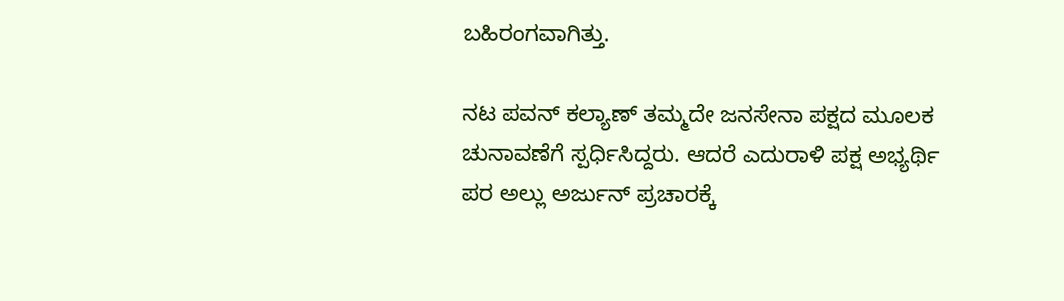ಬಹಿರಂಗವಾಗಿತ್ತು.

ನಟ ಪವನ್ ಕಲ್ಯಾಣ್ ತಮ್ಮದೇ ಜನಸೇನಾ ಪಕ್ಷದ ಮೂಲಕ ಚುನಾವಣೆಗೆ ಸ್ಪರ್ಧಿಸಿದ್ದರು. ಆದರೆ ಎದುರಾಳಿ ಪಕ್ಷ ಅಭ್ಯರ್ಥಿ ಪರ ಅಲ್ಲು ಅರ್ಜುನ್ ಪ್ರಚಾರಕ್ಕೆ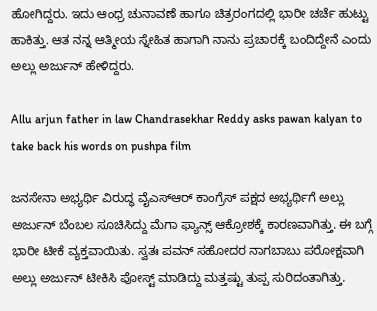ಹೋಗಿದ್ದರು. ಇದು ಆಂಧ್ರ ಚುನಾವಣೆ ಹಾಗೂ ಚಿತ್ರರಂಗದಲ್ಲಿ ಭಾರೀ ಚರ್ಚೆ ಹುಟ್ಟು ಹಾಕಿತ್ತು. ಆತ ನನ್ನ ಆತ್ಮೀಯ ಸ್ನೇಹಿತ ಹಾಗಾಗಿ ನಾನು ಪ್ರಚಾರಕ್ಕೆ ಬಂದಿದ್ದೇನೆ ಎಂದು ಅಲ್ಲು ಅರ್ಜುನ್ ಹೇಳಿದ್ದರು.

Allu arjun father in law Chandrasekhar Reddy asks pawan kalyan to take back his words on pushpa film

ಜನಸೇನಾ ಅಭ್ಯರ್ಥಿ ವಿರುದ್ಧ ವೈಎಸ್‌ಆರ್ ಕಾಂಗ್ರೆಸ್ ಪಕ್ಷದ ಅಭ್ಯರ್ಥಿಗೆ ಅಲ್ಲು ಅರ್ಜುನ್ ಬೆಂಬಲ ಸೂಚಿಸಿದ್ದು ಮೆಗಾ ಫ್ಯಾನ್ಸ್ ಆಕ್ರೋಶಕ್ಕೆ ಕಾರಣವಾಗಿತ್ತು. ಈ ಬಗ್ಗೆ ಭಾರೀ ಟೀಕೆ ವ್ಯಕ್ತವಾಯಿತು. ಸ್ವತಃ ಪವನ್ ಸಹೋದರ ನಾಗಬಾಬು ಪರೋಕ್ಷವಾಗಿ ಅಲ್ಲು ಅರ್ಜುನ್ ಟೀಕಿಸಿ ಪೋಸ್ಟ್ ಮಾಡಿದ್ದು ಮತ್ತಷ್ಟು ತುಪ್ಪ ಸುರಿದಂತಾಗಿತ್ತು.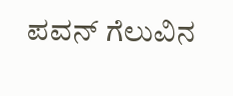ಪವನ್ ಗೆಲುವಿನ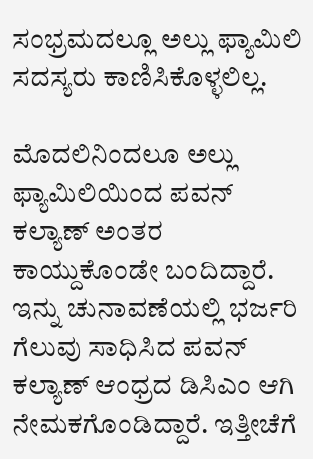ಸಂಭ್ರಮದಲ್ಲೂ ಅಲ್ಲು ಫ್ಯಾಮಿಲಿ ಸದಸ್ಯರು ಕಾಣಿಸಿಕೊಳ್ಳಲಿಲ್ಲ.

ಮೊದಲಿನಿಂದಲೂ ಅಲ್ಲು ಫ್ಯಾಮಿಲಿಯಿಂದ ಪವನ್ ಕಲ್ಯಾಣ್ ಅಂತರ ಕಾಯ್ದುಕೊಂಡೇ ಬಂದಿದ್ದಾರೆ. ಇನ್ನು ಚುನಾವಣೆಯಲ್ಲಿ ಭರ್ಜರಿ ಗೆಲುವು ಸಾಧಿಸಿದ ಪವನ್ ಕಲ್ಯಾಣ್ ಆಂಧ್ರದ ಡಿಸಿಎಂ ಆಗಿ ನೇಮಕಗೊಂಡಿದ್ದಾರೆ. ಇತ್ತೀಚೆಗೆ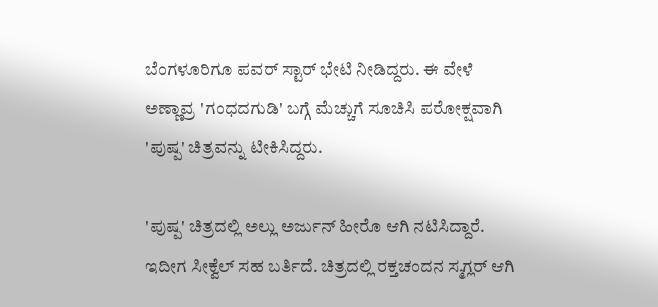ಬೆಂಗಳೂರಿಗೂ ಪವರ್ ಸ್ಟಾರ್ ಭೇಟಿ ನೀಡಿದ್ದರು. ಈ ವೇಳೆ ಅಣ್ಣಾವ್ರ 'ಗಂಧದಗುಡಿ' ಬಗ್ಗೆ ಮೆಚ್ಚುಗೆ ಸೂಚಿಸಿ ಪರೋಕ್ಷವಾಗಿ 'ಪುಷ್ಪ' ಚಿತ್ರವನ್ನು ಟೀಕಿಸಿದ್ದರು.

'ಪುಷ್ಪ' ಚಿತ್ರದಲ್ಲಿ ಅಲ್ಲು ಅರ್ಜುನ್ ಹೀರೊ ಆಗಿ ನಟಿಸಿದ್ದಾರೆ. ಇದೀಗ ಸೀಕ್ವೆಲ್ ಸಹ ಬರ್ತಿದೆ. ಚಿತ್ರದಲ್ಲಿ ರಕ್ತಚಂದನ ಸ್ಮಗ್ಲರ್ ಆಗಿ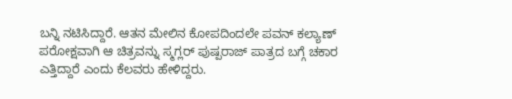ಬನ್ನಿ ನಟಿಸಿದ್ದಾರೆ. ಆತನ ಮೇಲಿನ ಕೋಪದಿಂದಲೇ ಪವನ್ ಕಲ್ಯಾಣ್ ಪರೋಕ್ಷವಾಗಿ ಆ ಚಿತ್ರವನ್ನು ಸ್ಮಗ್ಲರ್ ಪುಷ್ಪರಾಜ್ ಪಾತ್ರದ ಬಗ್ಗೆ ಚಕಾರ ಎತ್ತಿದ್ದಾರೆ ಎಂದು ಕೆಲವರು ಹೇಳಿದ್ದರು.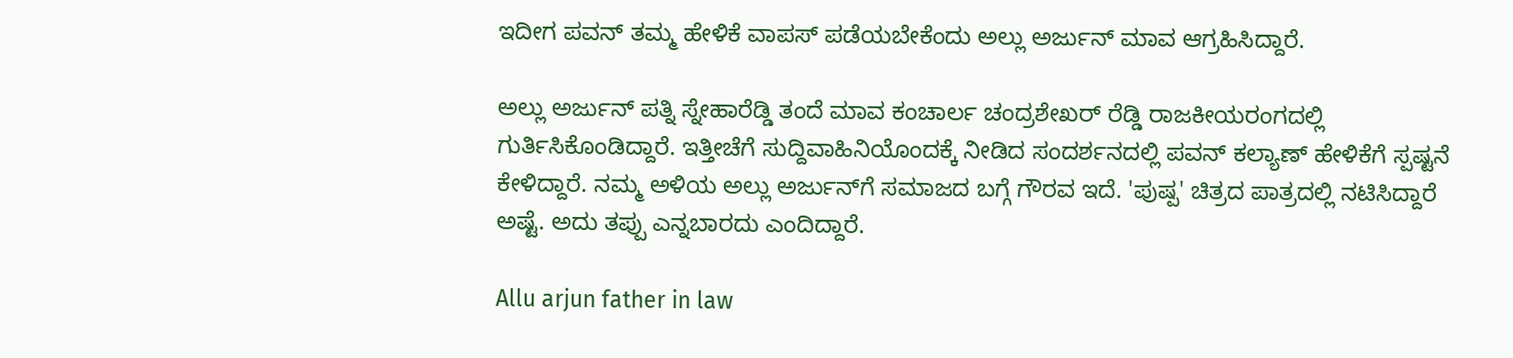ಇದೀಗ ಪವನ್ ತಮ್ಮ ಹೇಳಿಕೆ ವಾಪಸ್ ಪಡೆಯಬೇಕೆಂದು ಅಲ್ಲು ಅರ್ಜುನ್ ಮಾವ ಆಗ್ರಹಿಸಿದ್ದಾರೆ.

ಅಲ್ಲು ಅರ್ಜುನ್ ಪತ್ನಿ ಸ್ನೇಹಾರೆಡ್ಡಿ ತಂದೆ ಮಾವ ಕಂಚಾರ್ಲ ಚಂದ್ರಶೇಖರ್ ರೆಡ್ಡಿ ರಾಜಕೀಯರಂಗದಲ್ಲಿ ಗುರ್ತಿಸಿಕೊಂಡಿದ್ದಾರೆ. ಇತ್ತೀಚೆಗೆ ಸುದ್ದಿವಾಹಿನಿಯೊಂದಕ್ಕೆ ನೀಡಿದ ಸಂದರ್ಶನದಲ್ಲಿ ಪವನ್ ಕಲ್ಯಾಣ್ ಹೇಳಿಕೆಗೆ ಸ್ಪಷ್ಟನೆ ಕೇಳಿದ್ದಾರೆ. ನಮ್ಮ ಅಳಿಯ ಅಲ್ಲು ಅರ್ಜುನ್‌ಗೆ ಸಮಾಜದ ಬಗ್ಗೆ ಗೌರವ ಇದೆ. 'ಪುಷ್ಪ' ಚಿತ್ರದ ಪಾತ್ರದಲ್ಲಿ ನಟಿಸಿದ್ದಾರೆ ಅಷ್ಟೆ. ಅದು ತಪ್ಪು ಎನ್ನಬಾರದು ಎಂದಿದ್ದಾರೆ.

Allu arjun father in law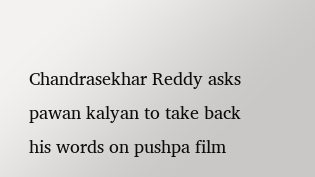Chandrasekhar Reddy asks pawan kalyan to take back his words on pushpa film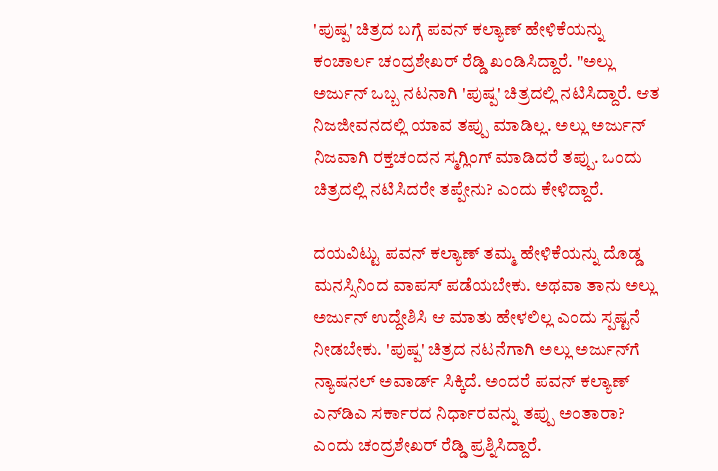'ಪುಷ್ಪ' ಚಿತ್ರದ ಬಗ್ಗೆ ಪವನ್ ಕಲ್ಯಾಣ್ ಹೇಳಿಕೆಯನ್ನು ಕಂಚಾರ್ಲ ಚಂದ್ರಶೇಖರ್ ರೆಡ್ಡಿ ಖಂಡಿಸಿದ್ದಾರೆ. "ಅಲ್ಲು ಅರ್ಜುನ್ ಒಬ್ಬ ನಟನಾಗಿ 'ಪುಷ್ಪ' ಚಿತ್ರದಲ್ಲಿ ನಟಿಸಿದ್ದಾರೆ. ಆತ ನಿಜಜೀವನದಲ್ಲಿ ಯಾವ ತಪ್ಪು ಮಾಡಿಲ್ಲ. ಅಲ್ಲು ಅರ್ಜುನ್ ನಿಜವಾಗಿ ರಕ್ತಚಂದನ ಸ್ಮಗ್ಲಿಂಗ್ ಮಾಡಿದರೆ ತಪ್ಪು. ಒಂದು ಚಿತ್ರದಲ್ಲಿ ನಟಿಸಿದರೇ ತಪ್ಪೇನು? ಎಂದು ಕೇಳಿದ್ದಾರೆ.

ದಯವಿಟ್ಟು ಪವನ್ ಕಲ್ಯಾಣ್ ತಮ್ಮ ಹೇಳಿಕೆಯನ್ನು ದೊಡ್ಡ ಮನಸ್ಸಿನಿಂದ ವಾಪಸ್ ಪಡೆಯಬೇಕು. ಅಥವಾ ತಾನು ಅಲ್ಲು ಅರ್ಜುನ್ ಉದ್ದೇಶಿಸಿ ಆ ಮಾತು ಹೇಳಲಿಲ್ಲ ಎಂದು ಸ್ಪಷ್ಟನೆ ನೀಡಬೇಕು. 'ಪುಷ್ಪ' ಚಿತ್ರದ ನಟನೆಗಾಗಿ ಅಲ್ಲು ಅರ್ಜುನ್‌ಗೆ ನ್ಯಾಷನಲ್ ಅವಾರ್ಡ್ ಸಿಕ್ಕಿದೆ. ಅಂದರೆ ಪವನ್ ಕಲ್ಯಾಣ್ ಎನ್‌ಡಿಎ ಸರ್ಕಾರದ ನಿರ್ಧಾರವನ್ನು ತಪ್ಪು ಅಂತಾರಾ? ಎಂದು ಚಂದ್ರಶೇಖರ್ ರೆಡ್ಡಿ ಪ್ರಶ್ನಿಸಿದ್ದಾರೆ.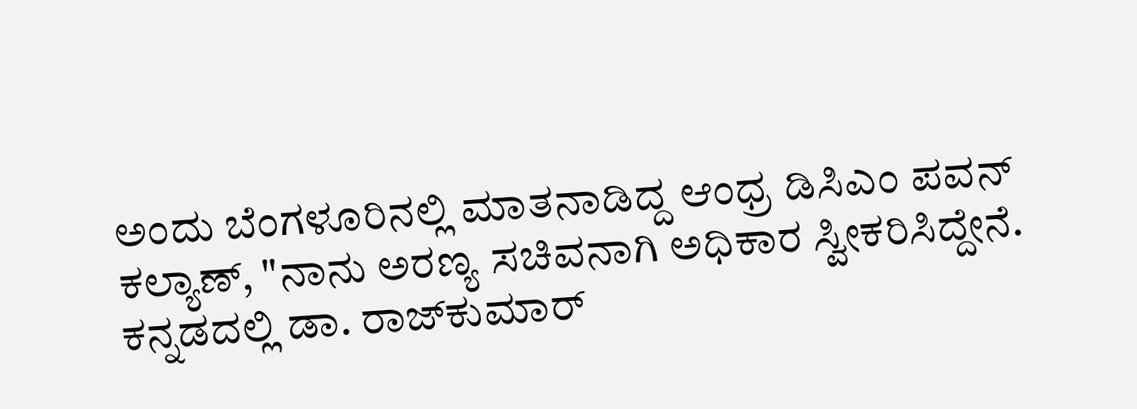ಅಂದು ಬೆಂಗಳೂರಿನಲ್ಲಿ ಮಾತನಾಡಿದ್ದ ಆಂಧ್ರ ಡಿಸಿಎಂ ಪವನ್ ಕಲ್ಯಾಣ್, "ನಾನು ಅರಣ್ಯ ಸಚಿವನಾಗಿ ಅಧಿಕಾರ ಸ್ವೀಕರಿಸಿದ್ದೇನೆ. ಕನ್ನಡದಲ್ಲಿ ಡಾ. ರಾಜ್‌ಕುಮಾರ್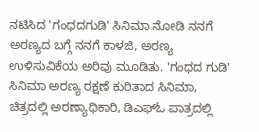ನಟಿಸಿದ 'ಗಂಧದಗುಡಿ' ಸಿನಿಮಾ ನೋಡಿ ನನಗೆ ಅರಣ್ಯದ ಬಗ್ಗೆ ನನಗೆ ಕಾಳಜಿ, ಅರಣ್ಯ ಉಳಿಸುವಿಕೆಯ ಅರಿವು ಮೂಡಿತು. 'ಗಂಧದ ಗುಡಿ' ಸಿನಿಮಾ ಅರಣ್ಯ ರಕ್ಷಣೆ ಕುರಿತಾದ ಸಿನಿಮಾ, ಚಿತ್ರದಲ್ಲಿ ಅರಣ್ಯಾಧಿಕಾರಿ, ಡಿಎಫ್ಓ ಪಾತ್ರದಲ್ಲಿ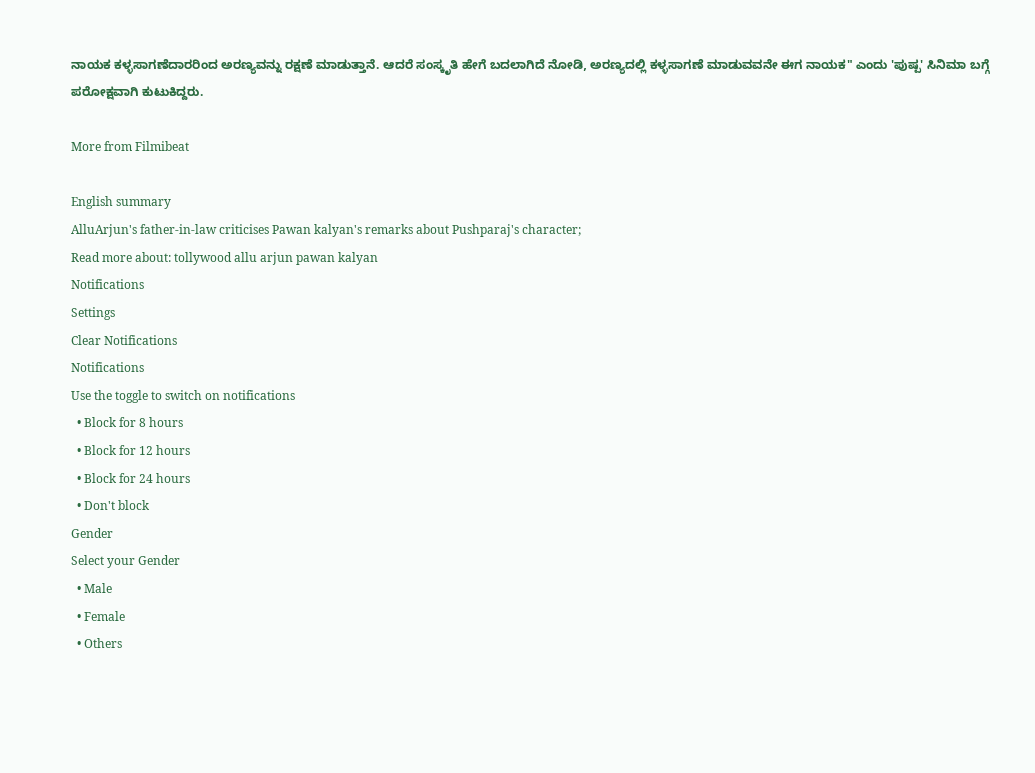ನಾಯಕ ಕಳ್ಳಸಾಗಣೆದಾರರಿಂದ ಅರಣ್ಯವನ್ನು ರಕ್ಷಣೆ ಮಾಡುತ್ತಾನೆ. ಆದರೆ ಸಂಸ್ಕೃತಿ ಹೇಗೆ ಬದಲಾಗಿದೆ ನೋಡಿ, ಅರಣ್ಯದಲ್ಲಿ ಕಳ್ಳಸಾಗಣೆ ಮಾಡುವವನೇ ಈಗ ನಾಯಕ" ಎಂದು 'ಪುಷ್ಪ' ಸಿನಿಮಾ ಬಗ್ಗೆ ಪರೋಕ್ಷವಾಗಿ ಕುಟುಕಿದ್ದರು.

More from Filmibeat

English summary
AlluArjun's father-in-law criticises Pawan kalyan's remarks about Pushparaj's character;
Read more about: tollywood allu arjun pawan kalyan
Notifications
Settings
Clear Notifications
Notifications
Use the toggle to switch on notifications
  • Block for 8 hours
  • Block for 12 hours
  • Block for 24 hours
  • Don't block
Gender
Select your Gender
  • Male
  • Female
  • Others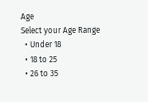Age
Select your Age Range
  • Under 18
  • 18 to 25
  • 26 to 35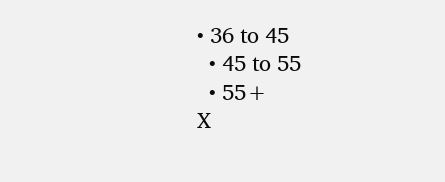• 36 to 45
  • 45 to 55
  • 55+
X